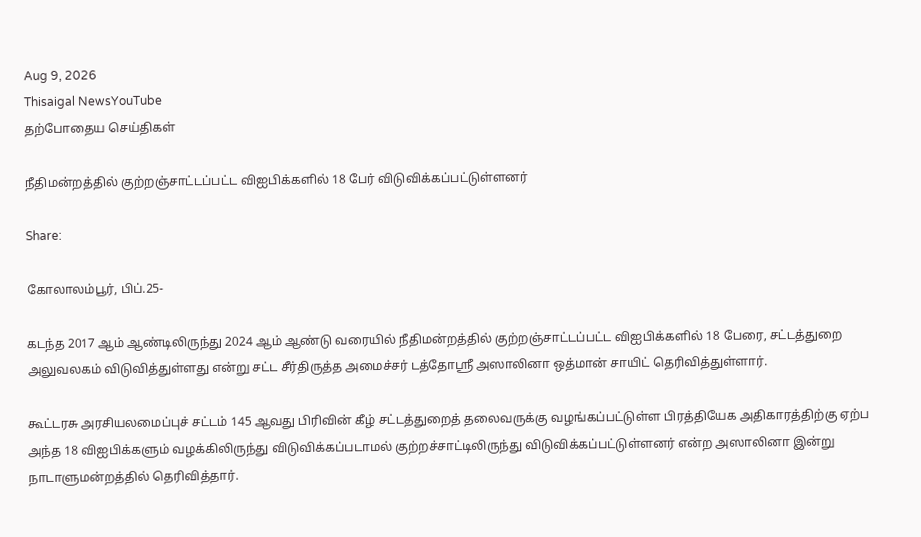Aug 9, 2026
Thisaigal NewsYouTube
தற்போதைய செய்திகள்

நீதிமன்றத்தில் குற்றஞ்சாட்டப்பட்ட விஐபிக்களில் 18 பேர் விடுவிக்கப்பட்டுள்ளனர்

Share:

கோலாலம்பூர், பிப்.25-

கடந்த 2017 ஆம் ஆண்டிலிருந்து 2024 ஆம் ஆண்டு வரையில் நீதிமன்றத்தில் குற்றஞ்சாட்டப்பட்ட விஐபிக்களில் 18 பேரை, சட்டத்துறை அலுவலகம் விடுவித்துள்ளது என்று சட்ட சீர்திருத்த அமைச்சர் டத்தோஶ்ரீ அஸாலினா ஒத்மான் சாயிட் தெரிவித்துள்ளார்.

கூட்டரசு அரசியலமைப்புச் சட்டம் 145 ஆவது பிரிவின் கீழ் சட்டத்துறைத் தலைவருக்கு வழங்கப்பட்டுள்ள பிரத்தியேக அதிகாரத்திற்கு ஏற்ப அந்த 18 விஐபிக்களும் வழக்கிலிருந்து விடுவிக்கப்படாமல் குற்றச்சாட்டிலிருந்து விடுவிக்கப்பட்டுள்ளனர் என்ற அஸாலினா இன்று நாடாளுமன்றத்தில் தெரிவித்தார்.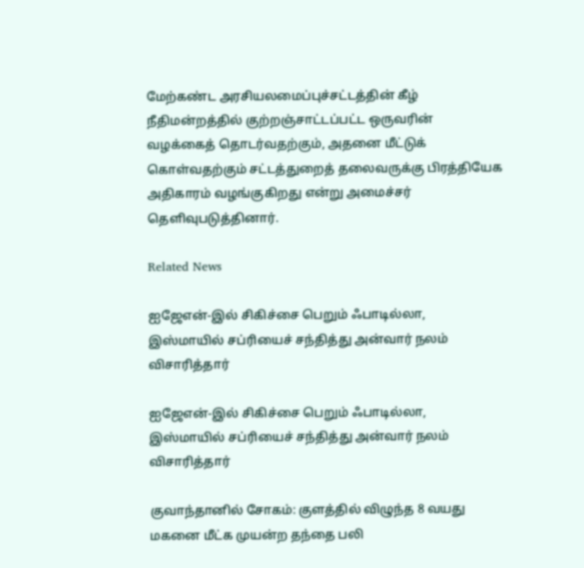மேற்கண்ட அரசியலமைப்புச்சட்டத்தின் கீழ் நீதிமன்றத்தில் குற்றஞ்சாட்டப்பட்ட ஒருவரின் வழக்கைத் தொடர்வதற்கும், அதனை மீட்டுக் கொள்வதற்கும் சட்டத்துறைத் தலைவருக்கு பிரத்தியேக அதிகாரம் வழங்குகிறது என்று அமைச்சர் தெளிவுபடுத்தினார்.

Related News

ஐஜேஎன்-இல் சிகிச்சை பெறும் ஃபாடில்லா, இஸ்மாயில் சப்ரியைச் சந்தித்து அன்வார் நலம் விசாரித்தார்

ஐஜேஎன்-இல் சிகிச்சை பெறும் ஃபாடில்லா, இஸ்மாயில் சப்ரியைச் சந்தித்து அன்வார் நலம் விசாரித்தார்

குவாந்தானில் சோகம்: குளத்தில் விழுந்த 8 வயது மகனை மீட்க முயன்ற தந்தை பலி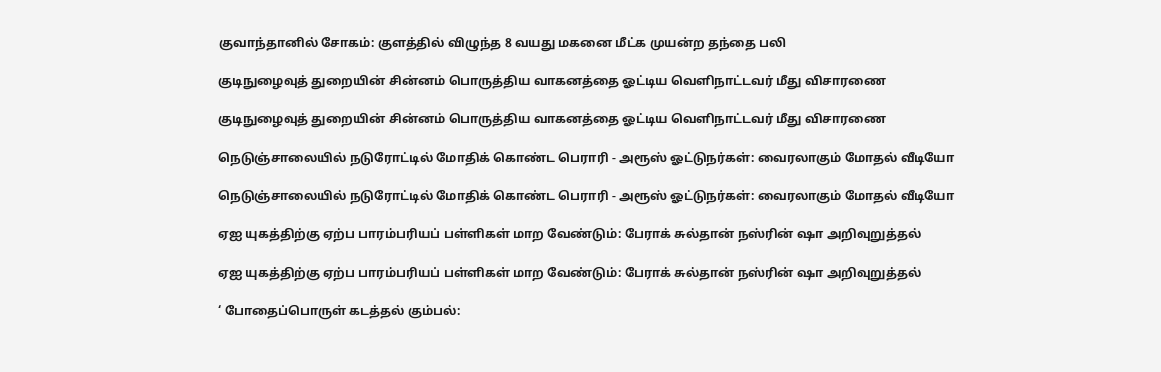குவாந்தானில் சோகம்: குளத்தில் விழுந்த 8 வயது மகனை மீட்க முயன்ற தந்தை பலி

குடிநுழைவுத் துறையின் சின்னம் பொருத்திய வாகனத்தை ஓட்டிய வெளிநாட்டவர் மீது விசாரணை

குடிநுழைவுத் துறையின் சின்னம் பொருத்திய வாகனத்தை ஓட்டிய வெளிநாட்டவர் மீது விசாரணை

நெடுஞ்சாலையில் நடுரோட்டில் மோதிக் கொண்ட பெராரி - அரூஸ் ஓட்டுநர்கள்: வைரலாகும் மோதல் வீடியோ

நெடுஞ்சாலையில் நடுரோட்டில் மோதிக் கொண்ட பெராரி - அரூஸ் ஓட்டுநர்கள்: வைரலாகும் மோதல் வீடியோ

ஏஐ யுகத்திற்கு ஏற்ப பாரம்பரியப் பள்ளிகள் மாற வேண்டும்: பேராக் சுல்தான் நஸ்ரின் ஷா அறிவுறுத்தல்

ஏஐ யுகத்திற்கு ஏற்ப பாரம்பரியப் பள்ளிகள் மாற வேண்டும்: பேராக் சுல்தான் நஸ்ரின் ஷா அறிவுறுத்தல்

‘ போதைப்பொருள் கடத்தல் கும்பல்: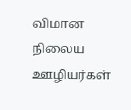விமான நிலைய ஊழியர்கள்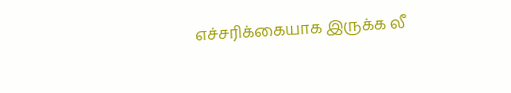எச்சரிக்கையாக இருக்க லீ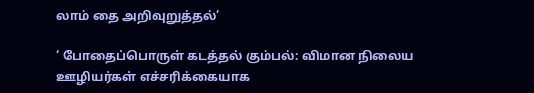லாம் தை அறிவுறுத்தல்’

‘ போதைப்பொருள் கடத்தல் கும்பல்: விமான நிலைய ஊழியர்கள் எச்சரிக்கையாக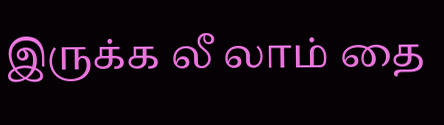இருக்க லீ லாம் தை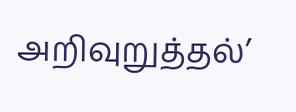அறிவுறுத்தல்’